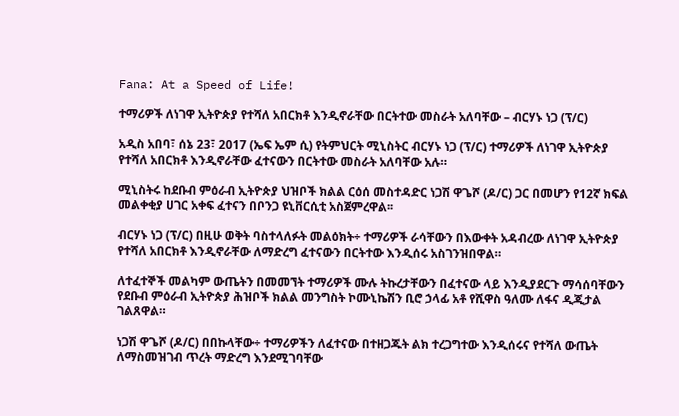Fana: At a Speed of Life!

ተማሪዎች ለነገዋ ኢትዮጵያ የተሻለ አበርክቶ እንዲኖራቸው በርትተው መስራት አለባቸው – ብርሃኑ ነጋ (ፕ/ር)

አዲስ አበባ፣ ሰኔ 23፣ 2017 (ኤፍ ኤም ሲ) የትምህርት ሚኒስትር ብርሃኑ ነጋ (ፕ/ር) ተማሪዎች ለነገዋ ኢትዮጵያ የተሻለ አበርክቶ እንዲኖራቸው ፈተናውን በርትተው መስራት አለባቸው አሉ።

ሚኒስትሩ ከደቡብ ምዕራብ ኢትዮጵያ ህዝቦች ክልል ርዕሰ መስተዳድር ነጋሽ ዋጌሾ (ዶ/ር) ጋር በመሆን የ12ኛ ክፍል መልቀቂያ ሀገር አቀፍ ፈተናን በቦንጋ ዩኒቨርሲቲ አስጀምረዋል፡፡

ብርሃኑ ነጋ (ፕ/ር) በዚሁ ወቅት ባስተላለፉት መልዕክት÷ ተማሪዎች ራሳቸውን በእውቀት አዳብረው ለነገዋ ኢትዮጵያ የተሻለ አበርክቶ እንዲኖራቸው ለማድረግ ፈተናውን በርትተው እንዲሰሩ አስገንዝበዋል።

ለተፈተኞች መልካም ውጤትን በመመኘት ተማሪዎች ሙሉ ትኩረታቸውን በፈተናው ላይ እንዲያደርጉ ማሳሰባቸውን የደቡብ ምዕራብ ኢትዮጵያ ሕዝቦች ክልል መንግስት ኮሙኒኬሽን ቢሮ ኃላፊ አቶ የሺዋስ ዓለሙ ለፋና ዲጂታል ገልጸዋል።

ነጋሽ ዋጌሾ (ዶ/ር) በበኩላቸው÷ ተማሪዎችን ለፈተናው በተዘጋጁት ልክ ተረጋግተው እንዲሰሩና የተሻለ ውጤት ለማስመዝገብ ጥረት ማድረግ እንደሚገባቸው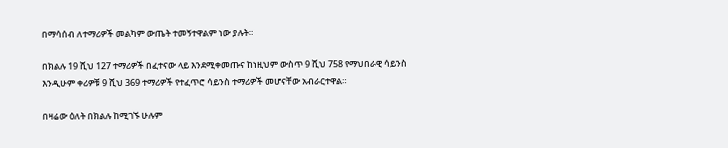በማሳሰብ ለተማሪዎች መልካም ውጤት ተመኝተዋልም ነው ያሉት።

በክልሉ 19 ሺህ 127 ተማሪዎች በፈተናው ላይ እንደሚቀመጡና ከነዚህም ውስጥ 9 ሺህ 758 የማህበራዊ ሳይንስ እንዲሁም ቀሪዎቹ 9 ሺህ 369 ተማሪዎች የተፈጥሮ ሳይንስ ተማሪዎች መሆናቸው አብራርተዋል።

በዛሬው ዕለት በክልሉ ከሚገኙ ሁሉም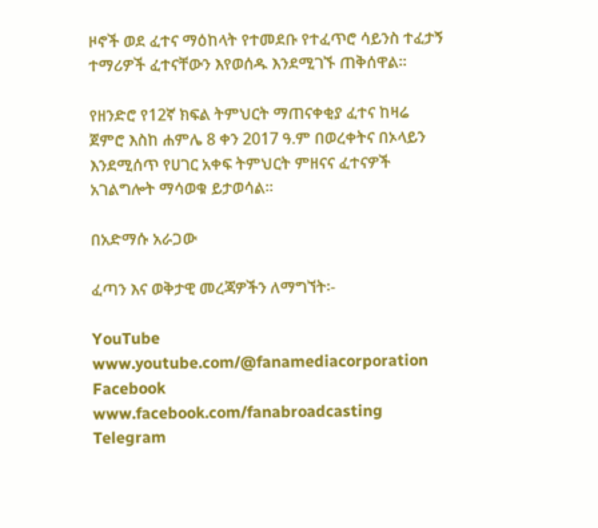ዞኖች ወደ ፈተና ማዕከላት የተመደቡ የተፈጥሮ ሳይንስ ተፈታኝ ተማሪዎች ፈተናቸውን እየወሰዱ እንደሚገኙ ጠቅሰዋል።

የዘንድሮ የ12ኛ ክፍል ትምህርት ማጠናቀቂያ ፈተና ከዛሬ ጀምሮ እስከ ሐምሌ 8 ቀን 2017 ዓ.ም በወረቀትና በኦላይን እንደሚሰጥ የሀገር አቀፍ ትምህርት ምዘናና ፈተናዎች አገልግሎት ማሳወቁ ይታወሳል።

በአድማሱ አራጋው

ፈጣን እና ወቅታዊ መረጃዎችን ለማግኘት፡-

YouTube www.youtube.com/@fanamediacorporation
Facebook www.facebook.com/fanabroadcasting
Telegram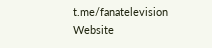t.me/fanatelevision
Website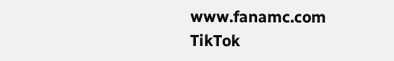www.fanamc.com
TikTok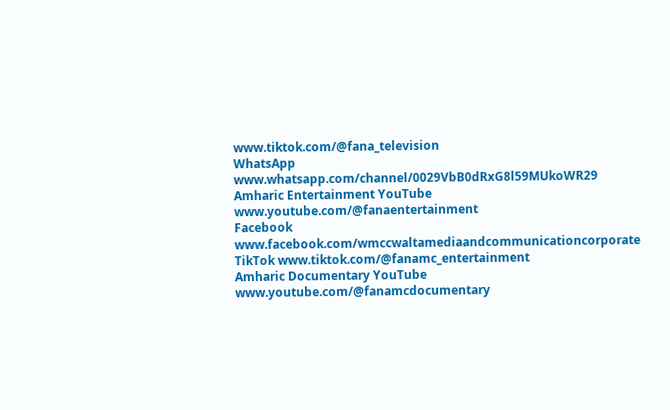www.tiktok.com/@fana_television
WhatsApp www.whatsapp.com/channel/0029VbB0dRxG8l59MUkoWR29
Amharic Entertainment YouTube www.youtube.com/@fanaentertainment
Facebook www.facebook.com/wmccwaltamediaandcommunicationcorporate
TikTok www.tiktok.com/@fanamc_entertainment
Amharic Documentary YouTube www.youtube.com/@fanamcdocumentary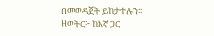በመወዳጀት ይከታተሉን፡፡
ዘወትር፦ ከእኛ ጋር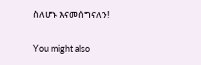ስለሆኑ እናመሰግናለን!

You might also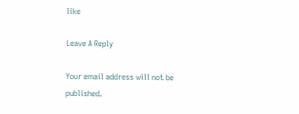like

Leave A Reply

Your email address will not be published.